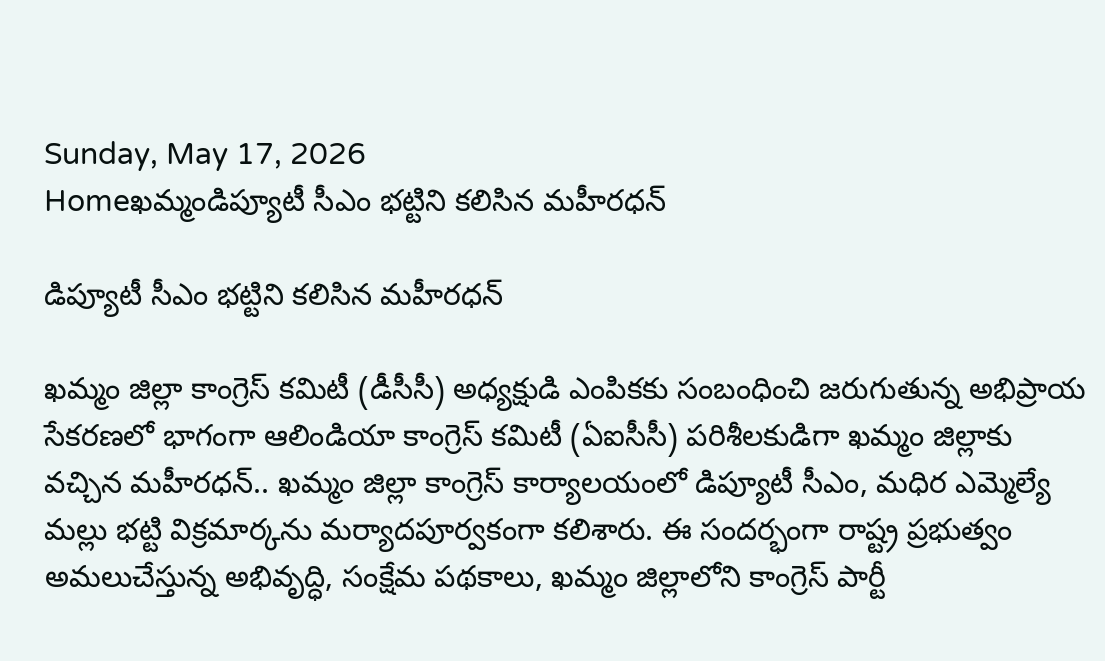Sunday, May 17, 2026
Homeఖమ్మండిప్యూటీ సీఎం భట్టిని కలిసిన మహీరధన్

డిప్యూటీ సీఎం భట్టిని కలిసిన మహీరధన్

ఖమ్మం జిల్లా కాంగ్రెస్ కమిటీ (డీసీసీ) అధ్యక్షుడి ఎంపికకు సంబంధించి జరుగుతున్న అభిప్రాయ సేకరణలో భాగంగా ఆలిండియా కాంగ్రెస్ కమిటీ (ఏఐసీసీ) పరిశీలకుడిగా ఖమ్మం జిల్లాకు వచ్చిన మహీరధన్.. ఖమ్మం జిల్లా కాంగ్రెస్ కార్యాలయంలో డిప్యూటీ సీఎం, మధిర ఎమ్మెల్యే మల్లు భట్టి విక్రమార్కను మర్యాదపూర్వకంగా కలిశారు. ఈ సందర్భంగా రాష్ట్ర ప్రభుత్వం అమలుచేస్తున్న అభివృద్ధి, సంక్షేమ పథకాలు, ఖమ్మం జిల్లాలోని కాంగ్రెస్ పార్టీ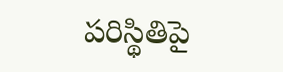పరిస్థితిపై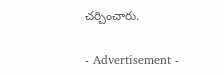చర్చించారు.

- Advertisement -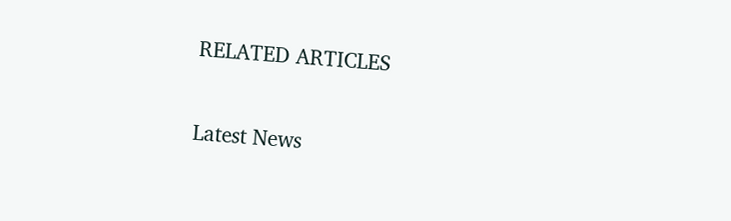RELATED ARTICLES

Latest News